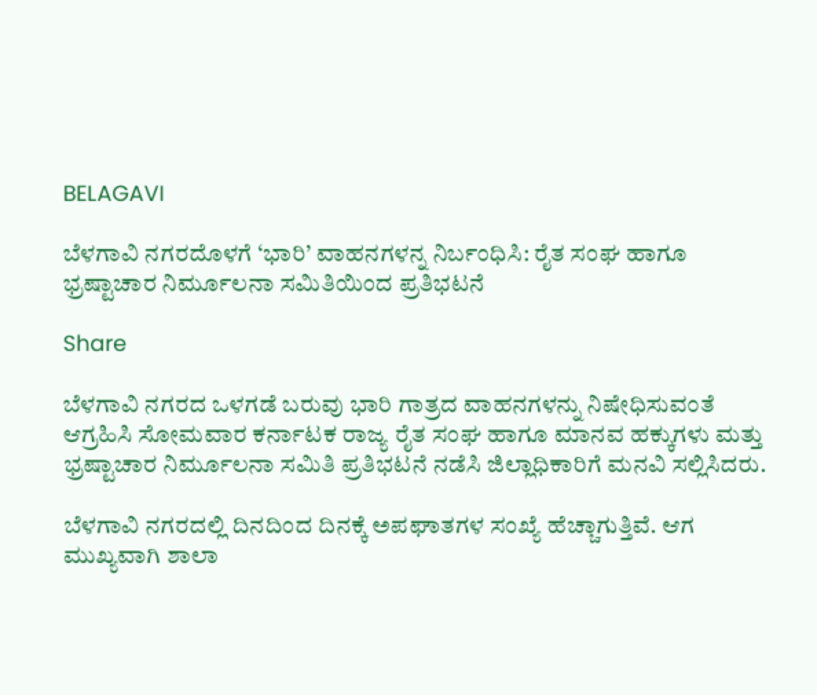BELAGAVI

ಬೆಳಗಾವಿ ನಗರದೊಳಗೆ ‘ಭಾರಿ’ ವಾಹನಗಳನ್ನ ನಿರ್ಬಂಧಿಸಿ: ರೈತ ಸಂಘ ಹಾಗೂ ಭ್ರಷ್ಟಾಚಾರ ನಿರ್ಮೂಲನಾ ಸಮಿತಿಯಿಂದ ಪ್ರತಿಭಟನೆ

Share

ಬೆಳಗಾವಿ ನಗರದ ಒಳಗಡೆ ಬರುವು ಭಾರಿ ಗಾತ್ರದ ವಾಹನಗಳನ್ನು ನಿಷೇಧಿಸುವಂತೆ ಆಗ್ರಹಿಸಿ ಸೋಮವಾರ ಕರ್ನಾಟಕ ರಾಜ್ಯ ರೈತ ಸಂಘ ಹಾಗೂ ಮಾನವ ಹಕ್ಕುಗಳು ಮತ್ತು ಭ್ರಷ್ಟಾಚಾರ ನಿರ್ಮೂಲನಾ ಸಮಿತಿ ಪ್ರತಿಭಟನೆ ನಡೆಸಿ ಜಿಲ್ಲಾಧಿಕಾರಿಗೆ ಮನವಿ ಸಲ್ಲಿಸಿದರು.

ಬೆಳಗಾವಿ ನಗರದಲ್ಲಿ ದಿನದಿಂದ ದಿನಕ್ಕೆ ಅಪಘಾತಗಳ ಸಂಖ್ಯೆ ಹೆಚ್ಚಾಗುತ್ತಿವೆ. ಆಗ ಮುಖ್ಯವಾಗಿ ಶಾಲಾ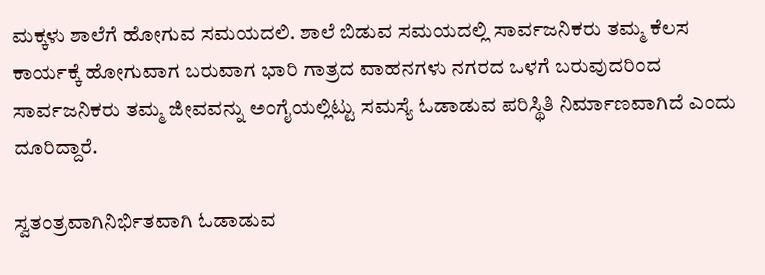ಮಕ್ಕಳು ಶಾಲೆಗೆ ಹೋಗುವ ಸಮಯದಲಿ. ಶಾಲೆ ಬಿಡುವ ಸಮಯದಲ್ಲಿ ಸಾರ್ವಜನಿಕರು ತಮ್ಮ ಕೆಲಸ ಕಾರ್ಯಕ್ಕೆ ಹೋಗುವಾಗ ಬರುವಾಗ ಭಾರಿ ಗಾತ್ರದ ವಾಹನಗಳು ನಗರದ ಒಳಗೆ ಬರುವುದರಿಂದ ಸಾರ್ವಜನಿಕರು ತಮ್ಮ ಜೀವವನ್ನು ಅಂಗೈಯಲ್ಲಿಟ್ಟು ಸಮಸ್ಯೆ ಓಡಾಡುವ ಪರಿಸ್ಥಿತಿ ನಿರ್ಮಾಣವಾಗಿದೆ ಎಂದು ದೂರಿದ್ದಾರೆ.

ಸ್ವತಂತ್ರವಾಗಿನಿರ್ಭಿತವಾಗಿ ಓಡಾಡುವ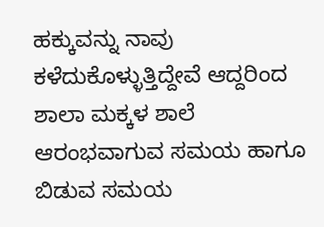ಹಕ್ಕುವನ್ನು ನಾವು ಕಳೆದುಕೊಳ್ಳುತ್ತಿದ್ದೇವೆ ಆದ್ದರಿಂದ ಶಾಲಾ ಮಕ್ಕಳ ಶಾಲೆ ಆರಂಭವಾಗುವ ಸಮಯ ಹಾಗೂ ಬಿಡುವ ಸಮಯ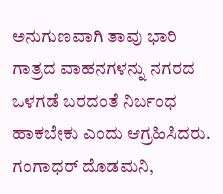ಅನುಗುಣವಾಗಿ ತಾವು ಭಾರಿ ಗಾತ್ರದ ವಾಹನಗಳನ್ನು ನಗರದ ಒಳಗಡೆ ಬರದಂತೆ ನಿರ್ಬಂಧ ಹಾಕಬೇಕು ಎಂದು ಆಗ್ರಹಿಸಿದರು.
ಗಂಗಾಧರ್ ದೊಡಮನಿ,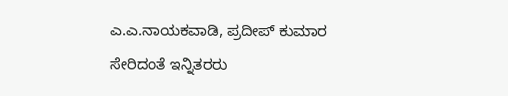ಎ.ಎ.ನಾಯಕವಾಡಿ, ಪ್ರದೀಪ್ ಕುಮಾರ ಸೇರಿದಂತೆ ಇನ್ನಿತರರು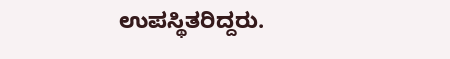ಉಪಸ್ಥಿತರಿದ್ದರು.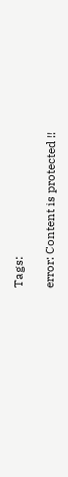Tags:

error: Content is protected !!